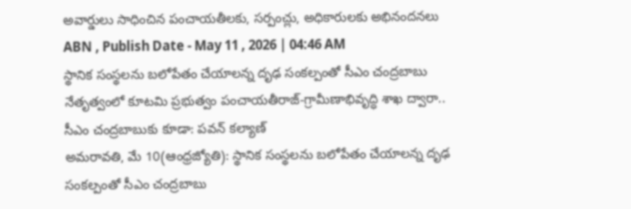అవార్డులు సాధించిన పంచాయతీలకు, సర్పంచ్లు, అధికారులకు అభినందనలు
ABN , Publish Date - May 11 , 2026 | 04:46 AM
స్థానిక సంస్థలను బలోపేతం చేయాలన్న దృఢ సంకల్పంతో సీఎం చంద్రబాబు నేతృత్వంలో కూటమి ప్రభుత్వం పంచాయతీరాజ్-గ్రామీణాభివృద్ధి శాఖ ద్వారా..
సీఎం చంద్రబాబుకు కూడా: పవన్ కల్యాణ్
అమరావతి, మే 10(ఆంధ్రజ్యోతి): స్థానిక సంస్థలను బలోపేతం చేయాలన్న దృఢ సంకల్పంతో సీఎం చంద్రబాబు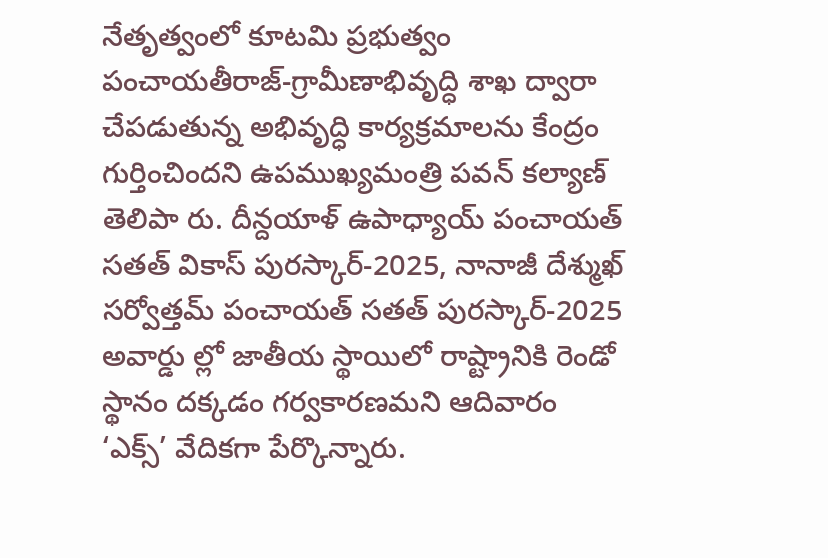నేతృత్వంలో కూటమి ప్రభుత్వం పంచాయతీరాజ్-గ్రామీణాభివృద్ధి శాఖ ద్వారా చేపడుతున్న అభివృద్ధి కార్యక్రమాలను కేంద్రం గుర్తించిందని ఉపముఖ్యమంత్రి పవన్ కల్యాణ్ తెలిపా రు. దీన్దయాళ్ ఉపాధ్యాయ్ పంచాయత్ సతత్ వికాస్ పురస్కార్-2025, నానాజీ దేశ్ముఖ్ సర్వోత్తమ్ పంచాయత్ సతత్ పురస్కార్-2025 అవార్డు ల్లో జాతీయ స్థాయిలో రాష్ట్రానికి రెండో స్థానం దక్కడం గర్వకారణమని ఆదివారం ‘ఎక్స్’ వేదికగా పేర్కొన్నారు.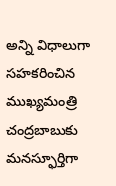అన్ని విధాలుగా సహకరించిన ముఖ్యమంత్రి చంద్రబాబుకు మనస్ఫూర్తిగా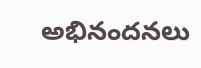అభినందనలు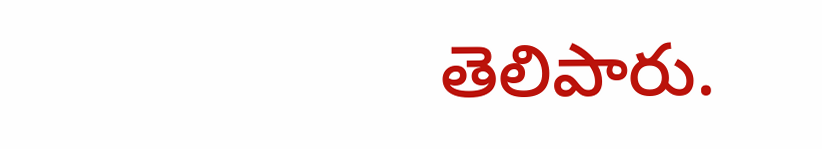తెలిపారు.